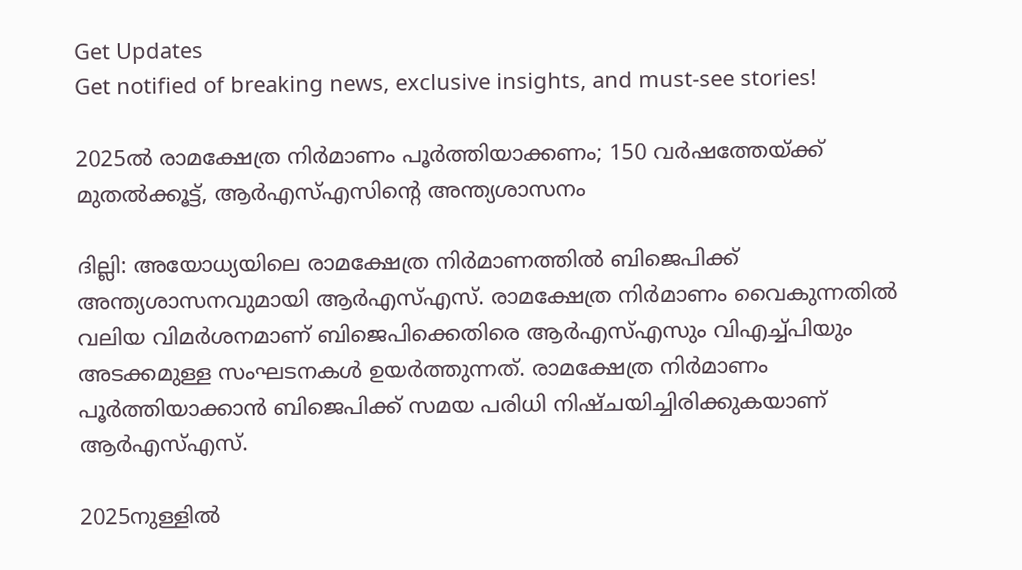Get Updates
Get notified of breaking news, exclusive insights, and must-see stories!

2025ൽ രാമക്ഷേത്ര നിർമാണം പൂർത്തിയാക്കണം; 150 വർഷത്തേയ്ക്ക് മുതൽക്കൂട്ട്‌, ആർഎസ്എസിന്റെ അന്ത്യശാസനം

ദില്ലി: അയോധ്യയിലെ രാമക്ഷേത്ര നിർമാണത്തിൽ ബിജെപിക്ക് അന്ത്യശാസനവുമായി ആർഎസ്എസ്. രാമക്ഷേത്ര നിർമാണം വൈകുന്നതിൽ വലിയ വിമർശനമാണ് ബിജെപിക്കെതിരെ ആർഎസ്എസും വിഎച്ച്പിയും അടക്കമുള്ള സംഘടനകൾ ഉയർത്തുന്നത്. രാമക്ഷേത്ര നിർമാണം പൂർത്തിയാക്കാൻ ബിജെപിക്ക് സമയ പരിധി നിഷ്ചയിച്ചിരിക്കുകയാണ് ആർഎസ്എസ്.

2025നുള്ളിൽ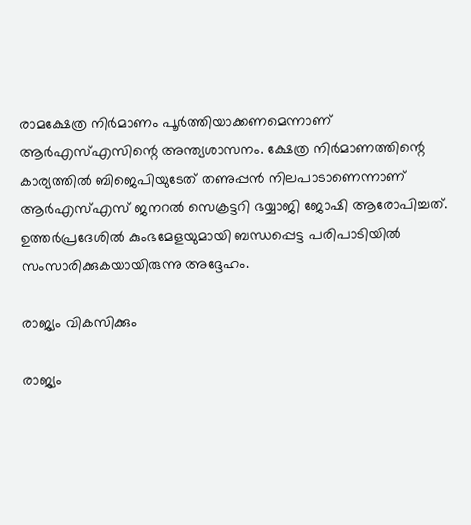രാമക്ഷേത്ര നിർമാണം പൂർത്തിയാക്കണമെന്നാണ് ആർഎസ്എസിന്റെ അന്ത്യശാസനം. ക്ഷേത്ര നിർമാണത്തിന്റെ കാര്യത്തിൽ ബിജെപിയുടേത് തണുപ്പൻ നിലപാടാണെന്നാണ് ആർഎസ്എസ് ജനറൽ സെക്രട്ടറി ഭയ്യാജി ജോഷി ആരോപിച്ചത്. ഉത്തർപ്രദേശിൽ കുംഭമേളയുമായി ബന്ധപ്പെട്ട പരിപാടിയിൽ സംസാരിക്കുകയായിരുന്നു അദ്ദേഹം.

രാജ്യം വികസിക്കും

രാജ്യം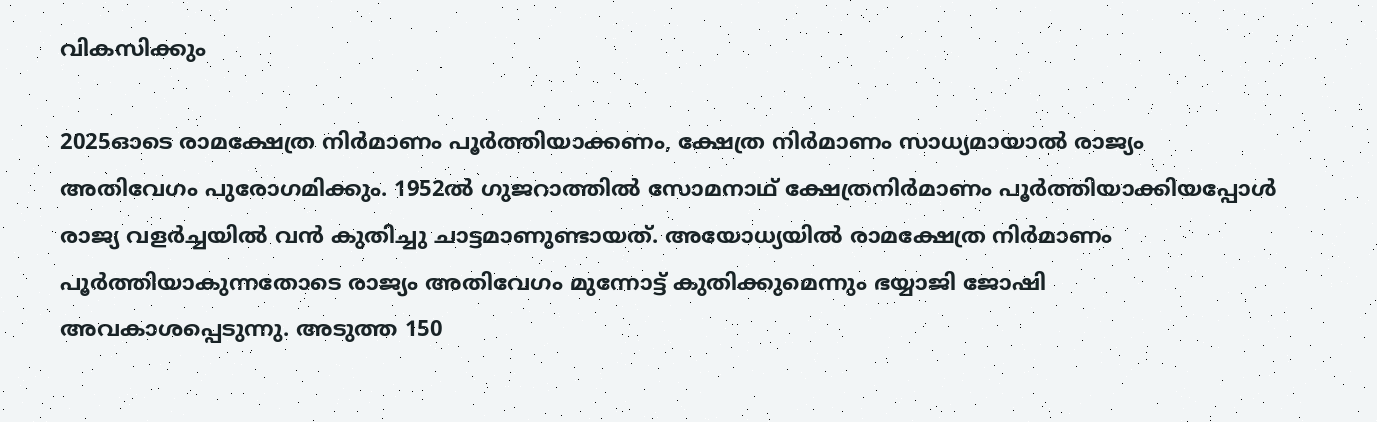വികസിക്കും

2025ഓടെ രാമക്ഷേത്ര നിർമാണം പൂർത്തിയാക്കണം, ക്ഷേത്ര നിർമാണം സാധ്യമായാൽ രാജ്യം അതിവേഗം പുരോഗമിക്കും. 1952ൽ ഗുജറാത്തിൽ സോമനാഥ് ക്ഷേത്രനിർമാണം പൂർത്തിയാക്കിയപ്പോൾ രാജ്യ വളർച്ചയിൽ വൻ കുതിച്ചു ചാട്ടമാണുണ്ടായത്. അയോധ്യയിൽ രാമക്ഷേത്ര നിർമാണം പൂർത്തിയാകുന്നതോടെ രാജ്യം അതിവേഗം മുന്നോട്ട് കുതിക്കുമെന്നും ഭയ്യാജി ജോഷി അവകാശപ്പെടുന്നു. അടുത്ത 150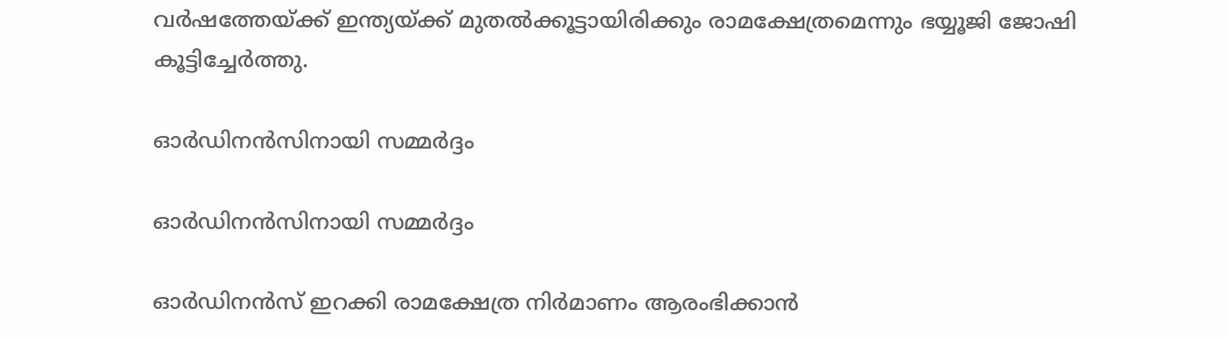വർഷത്തേയ്ക്ക് ഇന്ത്യയ്ക്ക് മുതൽക്കൂട്ടായിരിക്കും രാമക്ഷേത്രമെന്നും ഭയ്യൂജി ജോഷി കൂട്ടിച്ചേർത്തു.

ഓർഡിനൻസിനായി സമ്മർദ്ദം

ഓർഡിനൻസിനായി സമ്മർദ്ദം

ഓർഡിനൻസ് ഇറക്കി രാമക്ഷേത്ര നിർമാണം ആരംഭിക്കാൻ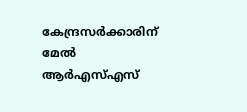കേന്ദ്രസർക്കാരിന് മേൽ ആർഎസ്എസ്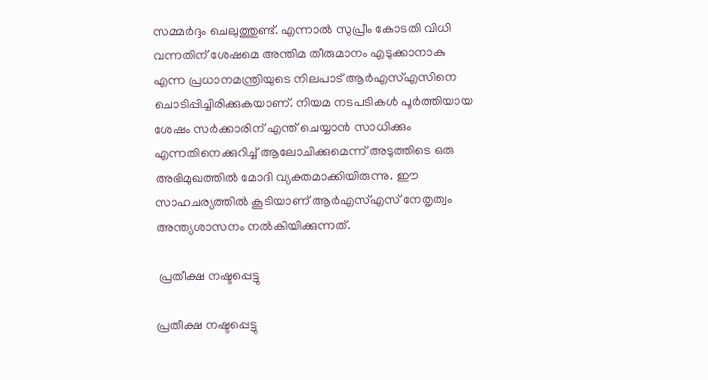സമ്മർദ്ദം ചെലുത്തുണ്ട്. എന്നാൽ സുപ്രീം കോടതി വിധി വന്നതിന് ശേഷമെ അന്തിമ തീരുമാനം എടുക്കാനാകു എന്ന പ്രധാനമന്ത്രിയുടെ നിലപാട് ആർഎസ്എസിനെ ചൊടിപ്പിച്ചിരിക്കുകയാണ്. നിയമ നടപടികൾ പൂർത്തിയായ ശേഷം സർക്കാരിന് എന്ത് ചെയ്യാൻ സാധിക്കും എന്നതിനെക്കുറിച്ച് ആലോചിക്കുമെന്ന് അടുത്തിടെ ഒരു അഭിമുഖത്തിൽ മോദി വ്യക്തമാക്കിയിരുന്നു. ഈ സാഹചര്യത്തിൽ കൂടിയാണ് ആർഎസ്എസ് നേതൃത്വം അന്ത്യശാസനം നൽകിയിക്കുന്നത്.

 പ്രതീക്ഷ നഷ്ടപ്പെട്ടു

പ്രതീക്ഷ നഷ്ടപ്പെട്ടു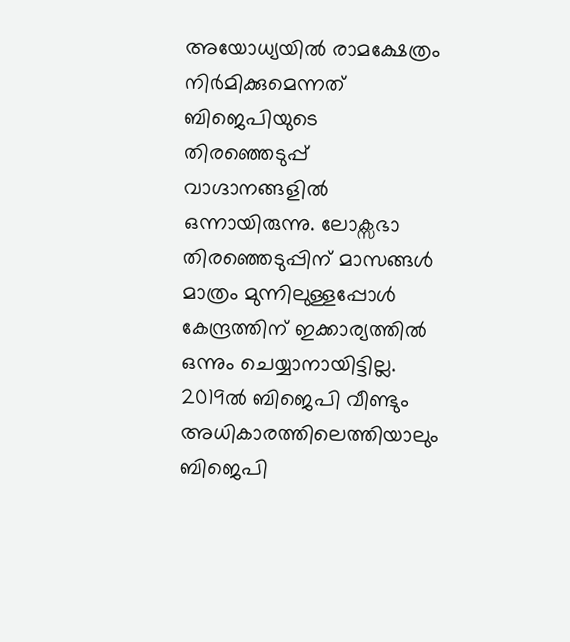അയോധ്യയിൽ രാമക്ഷേത്രം നിർമിക്കുമെന്നത് ബിജെപിയുടെ തിരഞ്ഞെടുപ്പ് വാഗ്ദാനങ്ങളിൽ ഒന്നായിരുന്നു. ലോക്സഭാ തിരഞ്ഞെടുപ്പിന് മാസങ്ങൾ മാത്രം മുന്നിലുള്ളപ്പോൾ കേന്ദ്രത്തിന് ഇക്കാര്യത്തിൽ ഒന്നും ചെയ്യാനായിട്ടില്ല. 2019ൽ ബിജെപി വീണ്ടും അധികാരത്തിലെത്തിയാലും ബിജെപി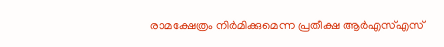രാമക്ഷേത്രം നിർമിക്കുമെന്ന പ്രതീക്ഷ ആർഎസ്എസ്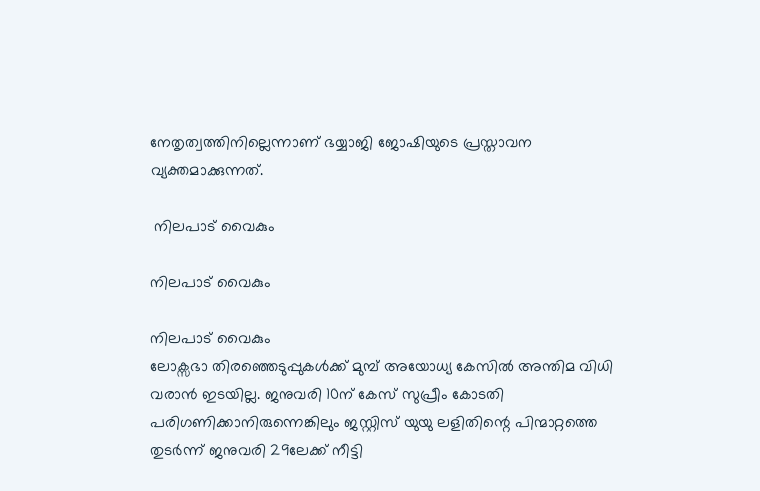നേതൃത്വത്തിനില്ലെന്നാണ് ഭയ്യാജി ജോഷിയുടെ പ്രസ്താവന വ്യക്തമാക്കുന്നത്.

 നിലപാട് വൈകും

നിലപാട് വൈകും

നിലപാട് വൈകും
ലോക്സഭാ തിരഞ്ഞെടുപ്പുകൾക്ക് മുമ്പ് അയോധ്യ കേസിൽ അന്തിമ വിധി വരാൻ ഇടയില്ല. ജനുവരി 10ന് കേസ് സുപ്രീം കോടതി പരിഗണിക്കാനിരുന്നെങ്കിലും ജസ്റ്റിസ് യുയു ലളിതിന്റെ പിന്മാറ്റത്തെ തുടർന്ന് ജനുവരി 29ലേക്ക് നീട്ടി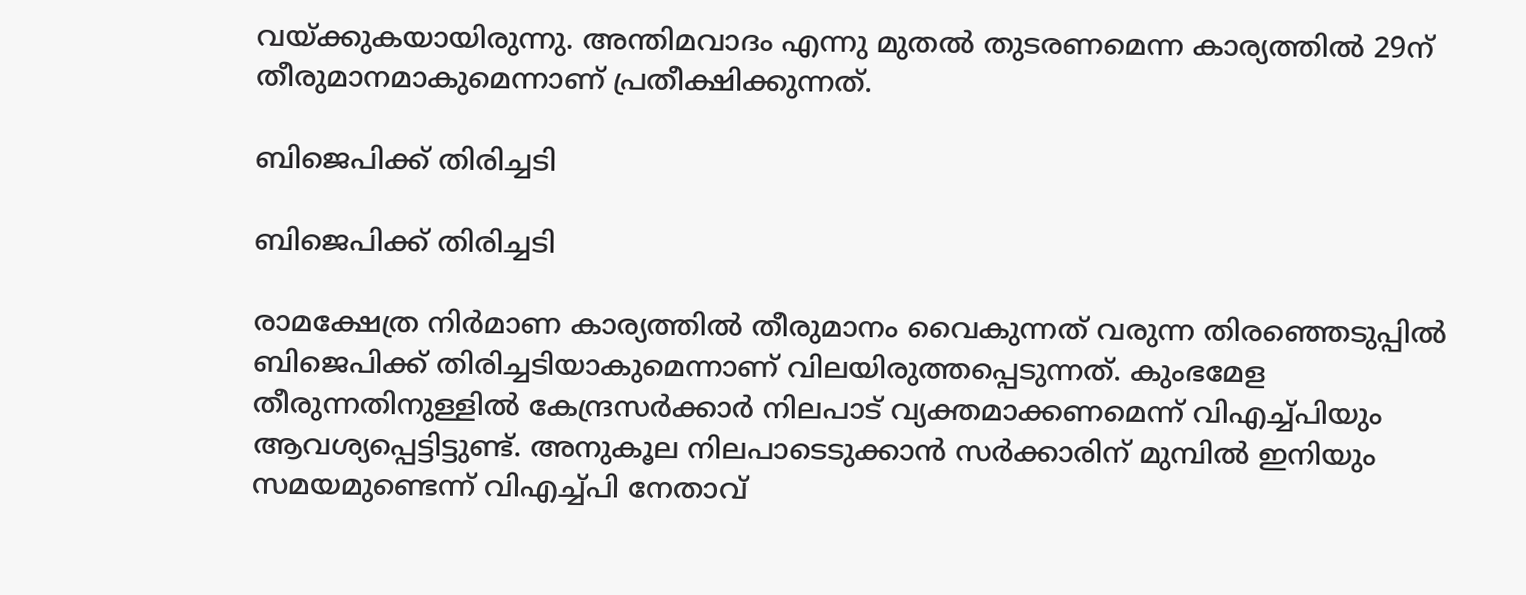വയ്ക്കുകയായിരുന്നു. അന്തിമവാദം എന്നു മുതൽ തുടരണമെന്ന കാര്യത്തിൽ 29ന് തീരുമാനമാകുമെന്നാണ് പ്രതീക്ഷിക്കുന്നത്.

ബിജെപിക്ക് തിരിച്ചടി

ബിജെപിക്ക് തിരിച്ചടി

രാമക്ഷേത്ര നിർമാണ കാര്യത്തിൽ തീരുമാനം വൈകുന്നത് വരുന്ന തിരഞ്ഞെടുപ്പിൽ ബിജെപിക്ക് തിരിച്ചടിയാകുമെന്നാണ് വിലയിരുത്തപ്പെടുന്നത്. കുംഭമേള തീരുന്നതിനുള്ളിൽ കേന്ദ്രസർക്കാർ നിലപാട് വ്യക്തമാക്കണമെന്ന് വിഎച്ച്പിയും ആവശ്യപ്പെട്ടിട്ടുണ്ട്. അനുകൂല നിലപാടെടുക്കാൻ സർക്കാരിന് മുമ്പിൽ ഇനിയും സമയമുണ്ടെന്ന് വിഎച്ച്പി നേതാവ്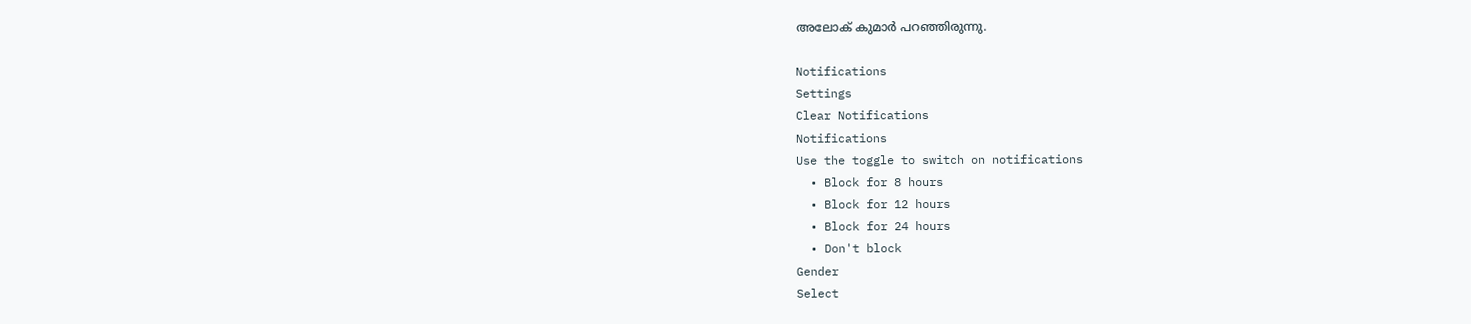അലോക് കുമാർ പറഞ്ഞിരുന്നു.

Notifications
Settings
Clear Notifications
Notifications
Use the toggle to switch on notifications
  • Block for 8 hours
  • Block for 12 hours
  • Block for 24 hours
  • Don't block
Gender
Select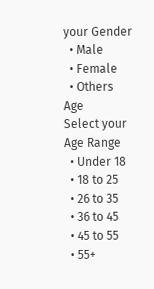your Gender
  • Male
  • Female
  • Others
Age
Select your Age Range
  • Under 18
  • 18 to 25
  • 26 to 35
  • 36 to 45
  • 45 to 55
  • 55+